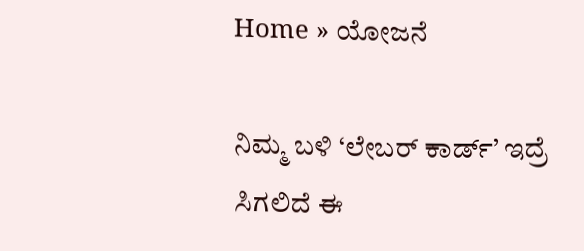Home » ಯೋಜನೆ

ನಿಮ್ಮ ಬಳಿ ‘ಲೇಬರ್ ಕಾರ್ಡ್’ ಇದ್ರೆ ಸಿಗಲಿದೆ ಈ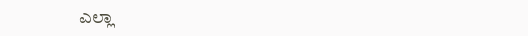ಎಲ್ಲಾ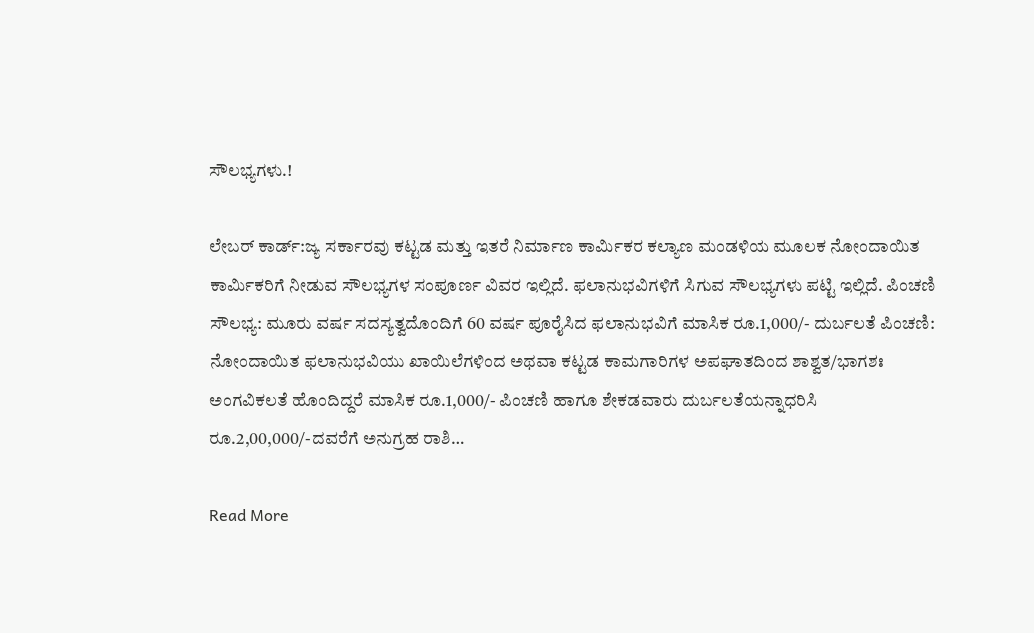ಸೌಲಭ್ಯಗಳು.!

ಲೇಬರ್ ಕಾರ್ಡ್:ಜ್ಯ ಸರ್ಕಾರವು ಕಟ್ಟಡ ಮತ್ತು ಇತರೆ ನಿರ್ಮಾಣ ಕಾರ್ಮಿಕರ ಕಲ್ಯಾಣ ಮಂಡಳಿಯ ಮೂಲಕ ನೋಂದಾಯಿತ ಕಾರ್ಮಿಕರಿಗೆ ನೀಡುವ ಸೌಲಭ್ಯಗಳ ಸಂಪೂರ್ಣ ವಿವರ ಇಲ್ಲಿದೆ. ಫಲಾನುಭವಿಗಳಿಗೆ ಸಿಗುವ ಸೌಲಭ್ಯಗಳು ಪಟ್ಟಿ ಇಲ್ಲಿದೆ. ಪಿಂಚಣಿ ಸೌಲಭ್ಯ: ಮೂರು ವರ್ಷ ಸದಸ್ಯತ್ವದೊಂದಿಗೆ 60 ವರ್ಷ ಪೂರೈಸಿದ ಫಲಾನುಭವಿಗೆ ಮಾಸಿಕ ರೂ.1,000/- ದುರ್ಬಲತೆ ಪಿಂಚಣಿ: ನೋಂದಾಯಿತ ಫಲಾನುಭವಿಯು ಖಾಯಿಲೆಗಳಿಂದ ಅಥವಾ ಕಟ್ಟಡ ಕಾಮಗಾರಿಗಳ ಅಪಘಾತದಿಂದ ಶಾಶ್ವತ/ಭಾಗಶಃ ಅಂಗವಿಕಲತೆ ಹೊಂದಿದ್ದರೆ ಮಾಸಿಕ ರೂ.1,000/- ಪಿಂಚಣಿ ಹಾಗೂ ಶೇಕಡವಾರು ದುರ್ಬಲತೆಯನ್ನಾಧರಿಸಿ ರೂ.2,00,000/-ದವರೆಗೆ ಅನುಗ್ರಹ ರಾಶಿ…

Read More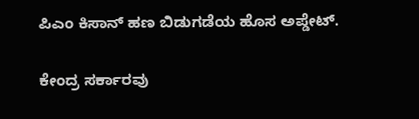ಪಿಎಂ ಕಿಸಾನ್ ಹಣ ಬಿಡುಗಡೆಯ ಹೊಸ ಅಪ್ಡೇಟ್.

ಕೇಂದ್ರ ಸರ್ಕಾರವು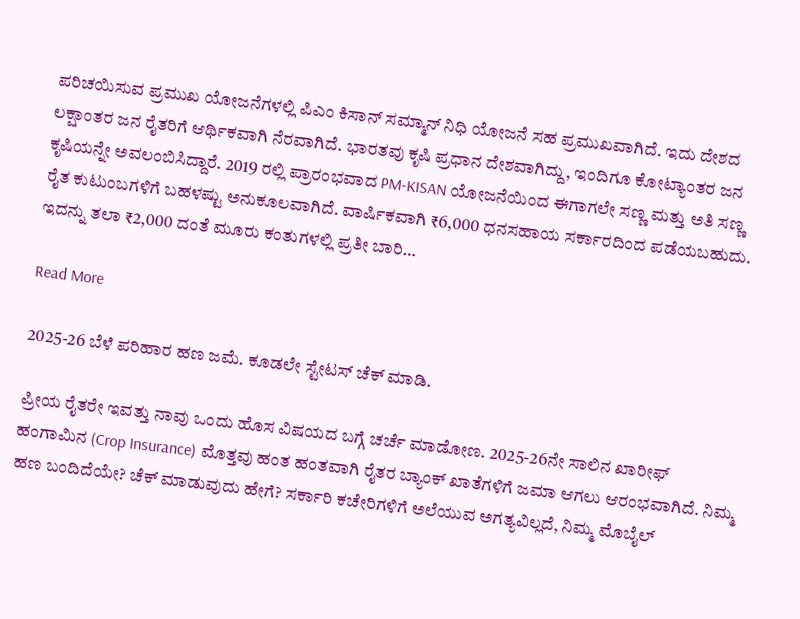ಪರಿಚಯಿಸುವ ಪ್ರಮುಖ ಯೋಜನೆಗಳಲ್ಲಿ ಪಿಎಂ ಕಿಸಾನ್ ಸಮ್ಮಾನ್ ನಿಧಿ ಯೋಜನೆ ಸಹ ಪ್ರಮುಖವಾಗಿದೆ. ಇದು ದೇಶದ ಲಕ್ಷಾಂತರ ಜನ ರೈತರಿಗೆ ಆರ್ಥಿಕವಾಗಿ ನೆರವಾಗಿದೆ. ಭಾರತವು ಕೃಷಿ ಪ್ರಧಾನ ದೇಶವಾಗಿದ್ದು, ಇಂದಿಗೂ ಕೋಟ್ಯಾಂತರ ಜನ ಕೃಷಿಯನ್ನೇ ಅವಲಂಬಿಸಿದ್ದಾರೆ. 2019 ರಲ್ಲಿ ಪ್ರಾರಂಭವಾದ PM-KISAN ಯೋಜನೆಯಿಂದ ಈಗಾಗಲೇ ಸಣ್ಣ ಮತ್ತು ಅತಿ ಸಣ್ಣ ರೈತ ಕುಟುಂಬಗಳಿಗೆ ಬಹಳಷ್ಟು ಅನುಕೂಲವಾಗಿದೆ. ವಾರ್ಷಿಕವಾಗಿ ₹6,000 ಧನಸಹಾಯ ಸರ್ಕಾರದಿಂದ ಪಡೆಯಬಹುದು. ಇದನ್ನು ತಲಾ ₹2,000 ದಂತೆ ಮೂರು ಕಂತುಗಳಲ್ಲಿ ಪ್ರತೀ ಬಾರಿ…

Read More

2025-26 ಬೆಳೆ ಪರಿಹಾರ ಹಣ ಜಮೆ. ಕೂಡಲೇ ಸ್ಟೇಟಸ್ ಚೆಕ್ ಮಾಡಿ.

ಪ್ರೀಯ ರೈತರೇ ಇವತ್ತು ನಾವು ಒಂದು ಹೊಸ ವಿಷಯದ ಬಗ್ಗೆ ಚರ್ಚೆ ಮಾಡೋಣ. 2025-26ನೇ ಸಾಲಿನ ಖಾರೀಫ್ ಹಂಗಾಮಿನ (Crop Insurance) ಮೊತ್ತವು ಹಂತ ಹಂತವಾಗಿ ರೈತರ ಬ್ಯಾಂಕ್ ಖಾತೆಗಳಿಗೆ ಜಮಾ ಆಗಲು ಆರಂಭವಾಗಿದೆ. ನಿಮ್ಮ ಹಣ ಬಂದಿದೆಯೇ? ಚೆಕ್ ಮಾಡುವುದು ಹೇಗೆ? ಸರ್ಕಾರಿ ಕಚೇರಿಗಳಿಗೆ ಅಲೆಯುವ ಅಗತ್ಯವಿಲ್ಲದೆ, ನಿಮ್ಮ ಮೊಬೈಲ್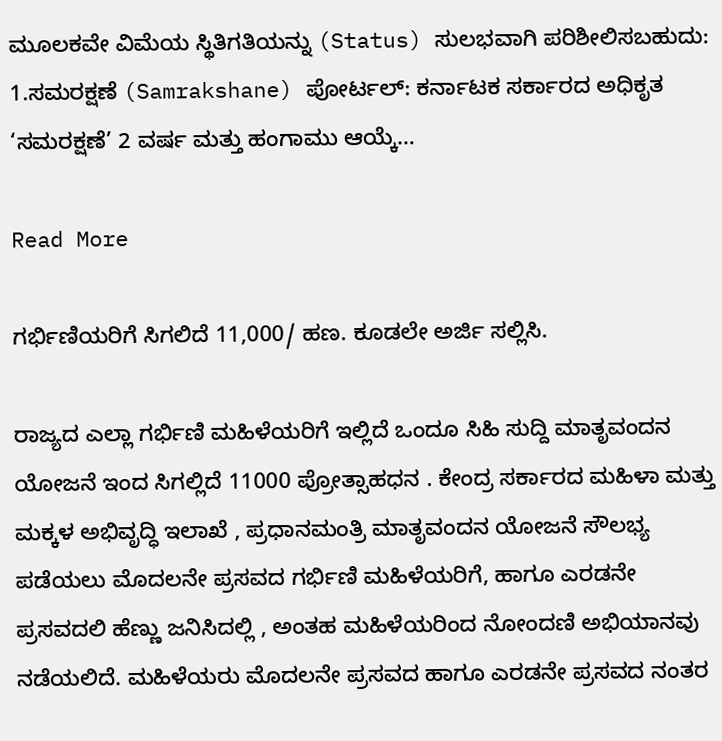ಮೂಲಕವೇ ವಿಮೆಯ ಸ್ಥಿತಿಗತಿಯನ್ನು (Status) ಸುಲಭವಾಗಿ ಪರಿಶೀಲಿಸಬಹುದು: 1.ಸಮರಕ್ಷಣೆ (Samrakshane) ಪೋರ್ಟಲ್: ಕರ್ನಾಟಕ ಸರ್ಕಾರದ ಅಧಿಕೃತ ‘ಸಮರಕ್ಷಣೆ’ 2 ವರ್ಷ ಮತ್ತು ಹಂಗಾಮು ಆಯ್ಕೆ…

Read More

ಗರ್ಭಿಣಿಯರಿಗೆ‌ ಸಿಗಲಿದೆ 11,000/ ಹಣ. ಕೂಡಲೇ ಅರ್ಜಿ ಸಲ್ಲಿಸಿ.

ರಾಜ್ಯದ ಎಲ್ಲಾ ಗರ್ಭಿಣಿ ಮಹಿಳೆಯರಿಗೆ ಇಲ್ಲಿದೆ ಒಂದೂ ಸಿಹಿ ಸುದ್ದಿ ಮಾತೃವಂದನ ಯೋಜನೆ ಇಂದ ಸಿಗಲ್ಲಿದೆ 11000 ಪ್ರೋತ್ಸಾಹಧನ . ಕೇಂದ್ರ ಸರ್ಕಾರದ ಮಹಿಳಾ ಮತ್ತು ಮಕ್ಕಳ ಅಭಿವೃದ್ಧಿ ಇಲಾಖೆ , ಪ್ರಧಾನಮಂತ್ರಿ ಮಾತೃವಂದನ ಯೋಜನೆ ಸೌಲಭ್ಯ ಪಡೆಯಲು ಮೊದಲನೇ ಪ್ರಸವದ ಗರ್ಭಿಣಿ ಮಹಿಳೆಯರಿಗೆ, ಹಾಗೂ ಎರಡನೇ ಪ್ರಸವದಲಿ ಹೆಣ್ಣು ಜನಿಸಿದಲ್ಲಿ , ಅಂತಹ ಮಹಿಳೆಯರಿಂದ ನೋಂದಣಿ ಅಭಿಯಾನವು ನಡೆಯಲಿದೆ. ಮಹಿಳೆಯರು ಮೊದಲನೇ ಪ್ರಸವದ ಹಾಗೂ ಎರಡನೇ ಪ್ರಸವದ ನಂತರ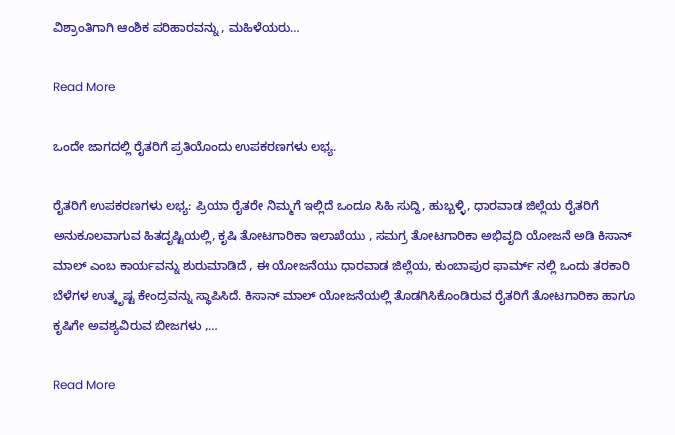ವಿಶ್ರಾಂತಿಗಾಗಿ ಆಂಶಿಕ ಪರಿಹಾರವನ್ನು , ಮಹಿಳೆಯರು…

Read More

ಒಂದೇ ಜಾಗದಲ್ಲಿ ರೈತರಿಗೆ ಪ್ರತಿಯೊಂದು ಉಪಕರಣಗಳು ಲಭ್ಯ.

ರೈತರಿಗೆ ಉಪಕರಣಗಳು ಲಭ್ಯ: ಪ್ರಿಯಾ ರೈತರೇ ನಿಮ್ಮಗೆ ಇಲ್ಲಿದೆ ಒಂದೂ ಸಿಹಿ ಸುದ್ದಿ, ಹುಬ್ಬಳ್ಳಿ, ಧಾರವಾಡ ಜಿಲ್ಲೆಯ ರೈತರಿಗೆ ಅನುಕೂಲವಾಗುವ ಹಿತದೃಷ್ಟಿಯಲ್ಲಿ, ಕೃಷಿ ತೋಟಗಾರಿಕಾ ಇಲಾಖೆಯು , ಸಮಗ್ರ ತೋಟಗಾರಿಕಾ ಅಭಿವೃದಿ ಯೋಜನೆ ಅಡಿ ಕಿಸಾನ್ ಮಾಲ್ ಎಂಬ ಕಾರ್ಯವನ್ನು ಶುರುಮಾಡಿದೆ , ಈ ಯೋಜನೆಯು ಧಾರವಾಡ ಜಿಲ್ಲೆಯ, ಕುಂಬಾಪುರ ಫಾರ್ಮ್ ನಲ್ಲಿ ಒಂದು ತರಕಾರಿ ಬೆಳೆಗಳ ಉತ್ಕೃಷ್ಟ ಕೇಂದ್ರವನ್ನು ಸ್ಥಾಪಿಸಿದೆ. ಕಿಸಾನ್ ಮಾಲ್ ಯೋಜನೆಯಲ್ಲಿ ತೊಡಗಿಸಿಕೊಂಡಿರುವ ರೈತರಿಗೆ ತೋಟಗಾರಿಕಾ ಹಾಗೂ ಕೃಷಿಗೇ ಅವಶ್ಯವಿರುವ ಬೀಜಗಳು ,…

Read More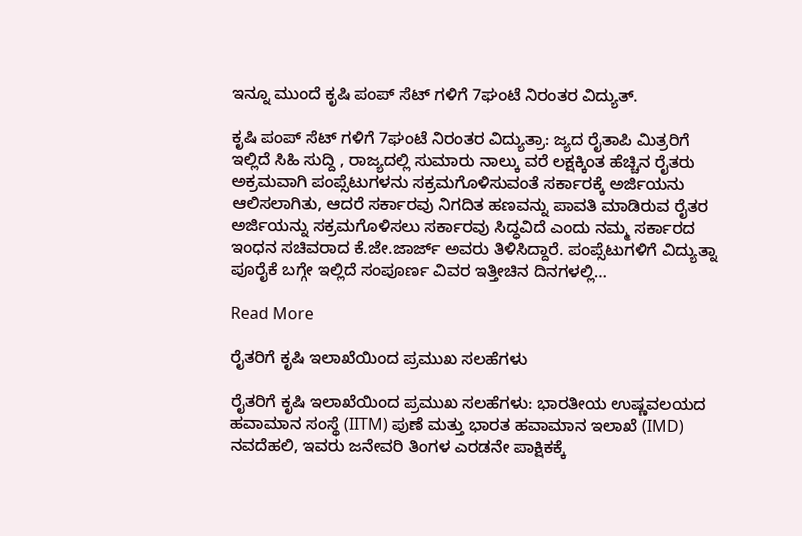ಇನ್ನೂ ಮುಂದೆ ಕೃಷಿ ಪಂಪ್ ಸೆಟ್ ಗಳಿಗೆ 7ಘಂಟೆ ನಿರಂತರ ವಿದ್ಯುತ್.

ಕೃಷಿ ಪಂಪ್ ಸೆಟ್ ಗಳಿಗೆ 7ಘಂಟೆ ನಿರಂತರ ವಿದ್ಯುತ್ರಾ: ಜ್ಯದ ರೈತಾಪಿ ಮಿತ್ರರಿಗೆ ಇಲ್ಲಿದೆ ಸಿಹಿ ಸುದ್ದಿ , ರಾಜ್ಯದಲ್ಲಿ ಸುಮಾರು ನಾಲ್ಕು ವರೆ ಲಕ್ಷಕ್ಕಿಂತ ಹೆಚ್ಚಿನ ರೈತರು ಅಕ್ರಮವಾಗಿ ಪಂಪ್ಸೆಟುಗಳನು ಸಕ್ರಮಗೊಳಿಸುವಂತೆ ಸರ್ಕಾರಕ್ಕೆ ಅರ್ಜಿಯನು ಆಲಿಸಲಾಗಿತು, ಆದರೆ ಸರ್ಕಾರವು ನಿಗದಿತ ಹಣವನ್ನು ಪಾವತಿ ಮಾಡಿರುವ ರೈತರ ಅರ್ಜಿಯನ್ನು ಸಕ್ರಮಗೊಳಿಸಲು ಸರ್ಕಾರವು ಸಿದ್ಧವಿದೆ ಎಂದು ನಮ್ಮ ಸರ್ಕಾರದ ಇಂಧನ ಸಚಿವರಾದ ಕೆ.ಜೇ.ಜಾರ್ಜ್ ಅವರು ತಿಳಿಸಿದ್ದಾರೆ. ಪಂಪ್ಸೆಟುಗಳಿಗೆ ವಿದ್ಯುತ್ನಾ ಪೂರೈಕೆ ಬಗ್ಗೇ ಇಲ್ಲಿದೆ ಸಂಪೂರ್ಣ ವಿವರ ಇತ್ತೀಚಿನ ದಿನಗಳಲ್ಲಿ…

Read More

ರೈತರಿಗೆ ಕೃಷಿ ಇಲಾಖೆಯಿಂದ ಪ್ರಮುಖ ಸಲಹೆಗಳು

ರೈತರಿಗೆ ಕೃಷಿ ಇಲಾಖೆಯಿಂದ ಪ್ರಮುಖ ಸಲಹೆಗಳು: ಭಾರತೀಯ ಉಷ್ಣವಲಯದ ಹವಾಮಾನ ಸಂಸ್ಥೆ (IITM) ಪುಣೆ ಮತ್ತು ಭಾರತ ಹವಾಮಾನ ಇಲಾಖೆ (IMD) ನವದೆಹಲಿ, ಇವರು ಜನೇವರಿ ತಿಂಗಳ ಎರಡನೇ ಪಾಕ್ಷಿಕಕ್ಕೆ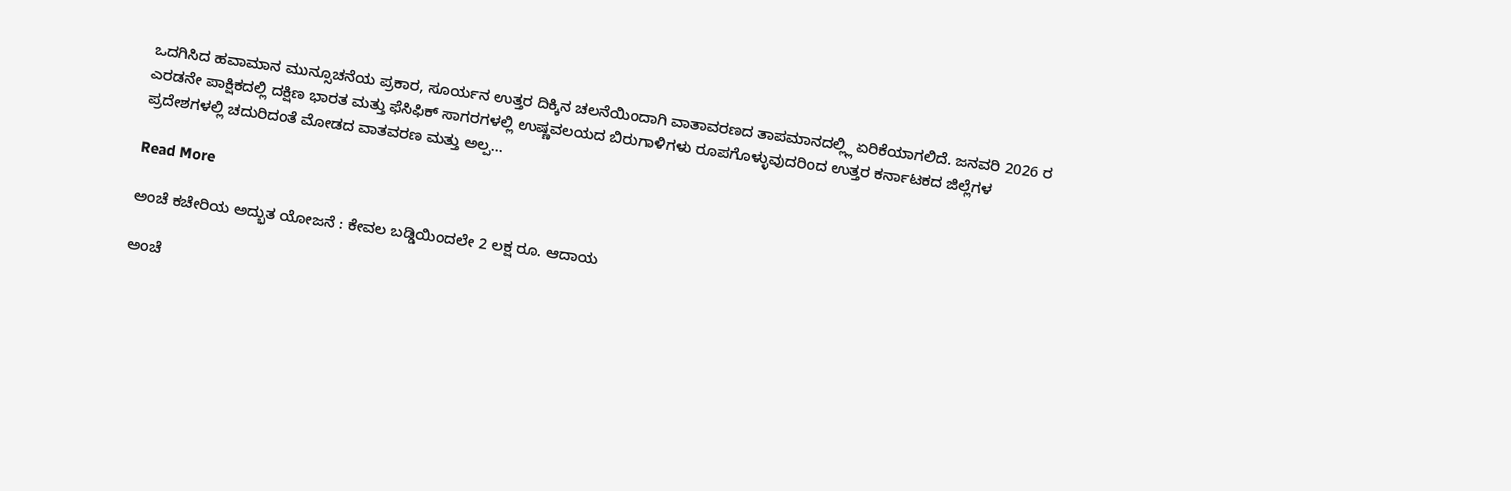ಒದಗಿಸಿದ ಹವಾಮಾನ ಮುನ್ಸೂಚನೆಯ ಪ್ರಕಾರ, ಸೂರ್ಯನ ಉತ್ತರ ದಿಕ್ಕಿನ ಚಲನೆಯಿಂದಾಗಿ ವಾತಾವರಣದ ತಾಪಮಾನದಲ್ಲ್ಲಿ ಏರಿಕೆಯಾಗಲಿದೆ. ಜನವರಿ 2026 ರ ಎರಡನೇ ಪಾಕ್ಷಿಕದಲ್ಲಿ ದಕ್ಷಿಣ ಭಾರತ ಮತ್ತು ಫೆಸಿಫಿಕ್ ಸಾಗರಗಳಲ್ಲಿ ಉಷ್ಣವಲಯದ ಬಿರುಗಾಳಿಗಳು ರೂಪಗೊಳ್ಳುವುದರಿಂದ ಉತ್ತರ ಕರ್ನಾಟಕದ ಜಿಲ್ಲೆಗಳ ಪ್ರದೇಶಗಳಲ್ಲಿ ಚದುರಿದಂತೆ ಮೋಡದ ವಾತವರಣ ಮತ್ತು ಅಲ್ಪ…

Read More

ಅಂಚೆ ಕಚೇರಿಯ ಅದ್ಭುತ ಯೋಜನೆ : ಕೇವಲ ಬಡ್ಡಿಯಿಂದಲೇ 2 ಲಕ್ಷ ರೂ. ಆದಾಯ

ಅಂಚೆ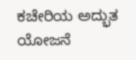ಕಚೇರಿಯ ಅದ್ಭುತ ಯೋಜನೆ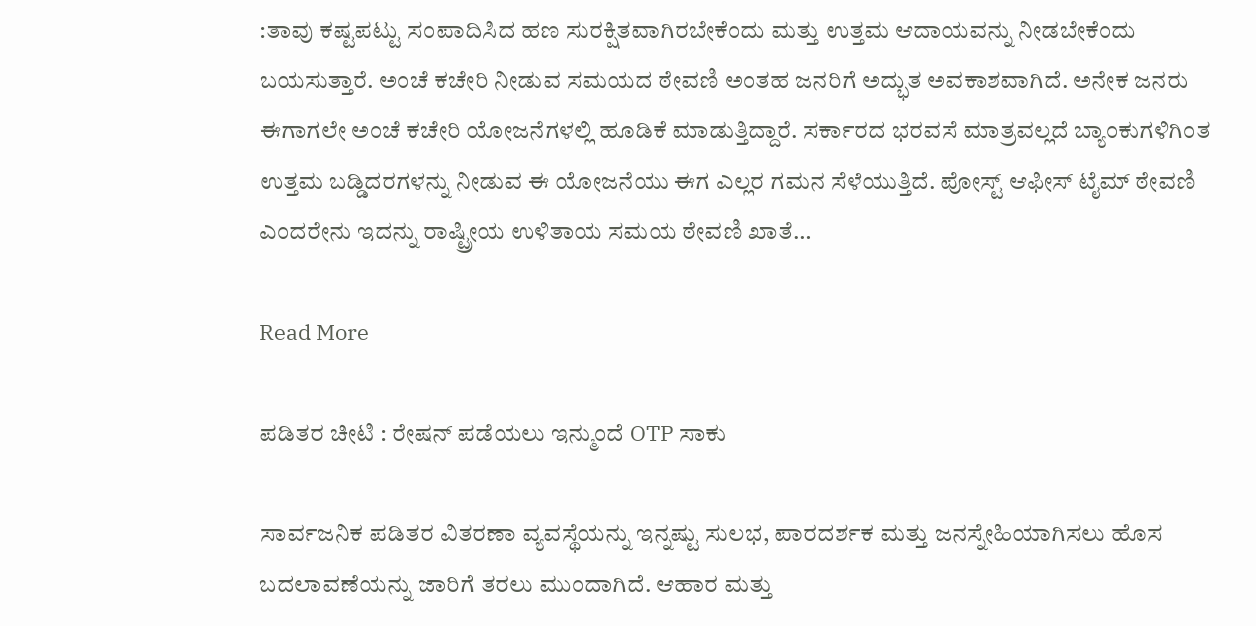:ತಾವು ಕಷ್ಟಪಟ್ಟು ಸಂಪಾದಿಸಿದ ಹಣ ಸುರಕ್ಷಿತವಾಗಿರಬೇಕೆಂದು ಮತ್ತು ಉತ್ತಮ ಆದಾಯವನ್ನು ನೀಡಬೇಕೆಂದು ಬಯಸುತ್ತಾರೆ. ಅಂಚೆ ಕಚೇರಿ ನೀಡುವ ಸಮಯದ ಠೇವಣಿ ಅಂತಹ ಜನರಿಗೆ ಅದ್ಭುತ ಅವಕಾಶವಾಗಿದೆ. ಅನೇಕ ಜನರು ಈಗಾಗಲೇ ಅಂಚೆ ಕಚೇರಿ ಯೋಜನೆಗಳಲ್ಲಿ ಹೂಡಿಕೆ ಮಾಡುತ್ತಿದ್ದಾರೆ. ಸರ್ಕಾರದ ಭರವಸೆ ಮಾತ್ರವಲ್ಲದೆ ಬ್ಯಾಂಕುಗಳಿಗಿಂತ ಉತ್ತಮ ಬಡ್ಡಿದರಗಳನ್ನು ನೀಡುವ ಈ ಯೋಜನೆಯು ಈಗ ಎಲ್ಲರ ಗಮನ ಸೆಳೆಯುತ್ತಿದೆ. ಪೋಸ್ಟ್ ಆಫೀಸ್ ಟೈಮ್ ಠೇವಣಿ ಎಂದರೇನು ಇದನ್ನು ರಾಷ್ಟ್ರೀಯ ಉಳಿತಾಯ ಸಮಯ ಠೇವಣಿ ಖಾತೆ…

Read More

ಪಡಿತರ ಚೀಟಿ : ರೇಷನ್‌ ಪಡೆಯಲು ಇನ್ಮುಂದೆ OTP ಸಾಕು

ಸಾರ್ವಜನಿಕ ಪಡಿತರ ವಿತರಣಾ ವ್ಯವಸ್ಥೆಯನ್ನು ಇನ್ನಷ್ಟು ಸುಲಭ, ಪಾರದರ್ಶಕ ಮತ್ತು ಜನಸ್ನೇಹಿಯಾಗಿಸಲು ಹೊಸ ಬದಲಾವಣೆಯನ್ನು ಜಾರಿಗೆ ತರಲು ಮುಂದಾಗಿದೆ. ಆಹಾರ ಮತ್ತು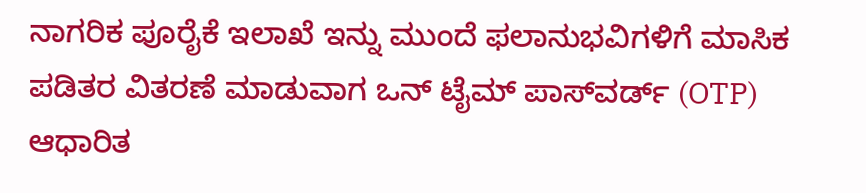ನಾಗರಿಕ ಪೂರೈಕೆ ಇಲಾಖೆ ಇನ್ನು ಮುಂದೆ ಫಲಾನುಭವಿಗಳಿಗೆ ಮಾಸಿಕ ಪಡಿತರ ವಿತರಣೆ ಮಾಡುವಾಗ ಒನ್ ಟೈಮ್ ಪಾಸ್‌ವರ್ಡ್ (OTP) ಆಧಾರಿತ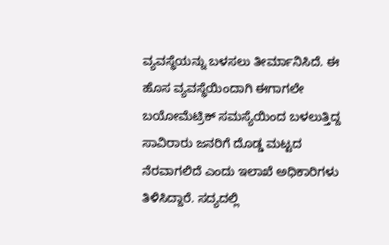ವ್ಯವಸ್ಥೆಯನ್ನು ಬಳಸಲು ತೀರ್ಮಾನಿಸಿದೆ. ಈ ಹೊಸ ವ್ಯವಸ್ಥೆಯಿಂದಾಗಿ ಈಗಾಗಲೇ ಬಯೋಮೆಟ್ರಿಕ್ ಸಮಸ್ಯೆಯಿಂದ ಬಳಲುತ್ತಿದ್ದ ಸಾವಿರಾರು ಜನರಿಗೆ ದೊಡ್ಡ ಮಟ್ಟದ ನೆರವಾಗಲಿದೆ ಎಂದು ಇಲಾಖೆ ಅಧಿಕಾರಿಗಳು ತಿಳಿಸಿದ್ದಾರೆ. ಸದ್ಯದಲ್ಲಿ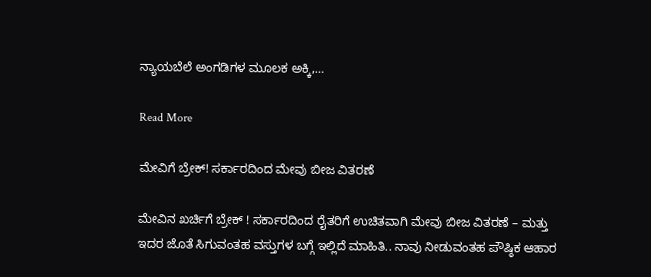ನ್ಯಾಯಬೆಲೆ ಅಂಗಡಿಗಳ ಮೂಲಕ ಅಕ್ಕಿ,…

Read More

ಮೇವಿಗೆ ಬ್ರೇಕ್! ಸರ್ಕಾರದಿಂದ ಮೇವು ಬೀಜ ವಿತರಣೆ

ಮೇವಿನ ಖರ್ಚಿಗೆ ಬ್ರೇಕ್ ! ಸರ್ಕಾರದಿಂದ ರೈತರಿಗೆ ಉಚಿತವಾಗಿ ಮೇವು ಬೀಜ ವಿತರಣೆ – ಮತ್ತು ಇದರ ಜೊತೆ ಸಿಗುವಂತಹ ವಸ್ತುಗಳ ಬಗ್ಗೆ ಇಲ್ಲಿದೆ ಮಾಹಿತಿ.. ನಾವು ನೀಡುವಂತಹ ಪೌಷ್ಠಿಕ ಆಹಾರ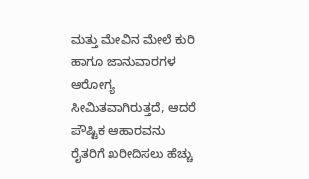ಮತ್ತು ಮೇವಿನ ಮೇಲೆ ಕುರಿ ಹಾಗೂ ಜಾನುವಾರಗಳ ಆರೋಗ್ಯ ಸೀಮಿತವಾಗಿರುತ್ತದೆ, ಆದರೆ ಪೌಷ್ಟಿಕ ಆಹಾರವನು ರೈತರಿಗೆ ಖರೀದಿಸಲು ಹೆಚ್ಚು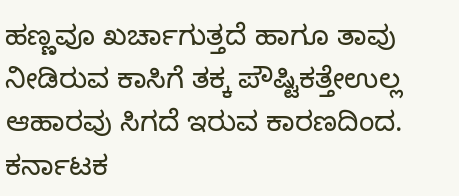ಹಣ್ಣವೂ ಖರ್ಚಾಗುತ್ತದೆ ಹಾಗೂ ತಾವು ನೀಡಿರುವ ಕಾಸಿಗೆ ತಕ್ಕ ಪೌಷ್ಟಿಕತ್ತೇಉಲ್ಲ ಆಹಾರವು ಸಿಗದೆ ಇರುವ ಕಾರಣದಿಂದ. ಕರ್ನಾಟಕ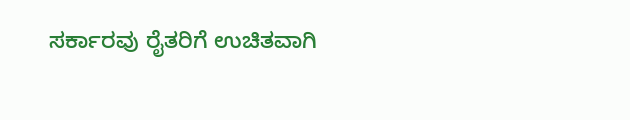ಸರ್ಕಾರವು ರೈತರಿಗೆ ಉಚಿತವಾಗಿ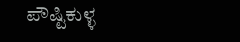ಪೌಷ್ಟಿಕುಳ್ಳ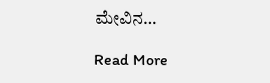ಮೇವಿನ…

Read More